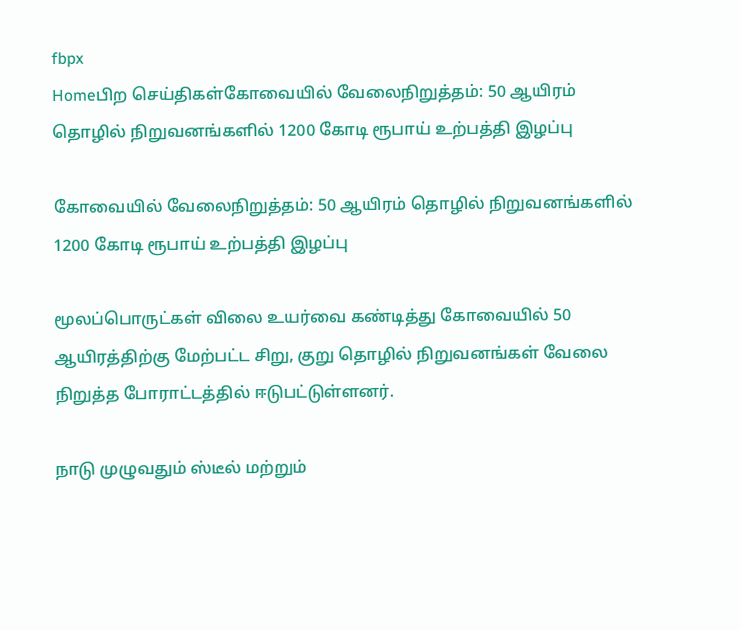fbpx
Homeபிற செய்திகள்கோவையில் வேலைநிறுத்தம்: 50 ஆயிரம் தொழில் நிறுவனங்களில் 1200 கோடி ரூபாய் உற்பத்தி இழப்பு

கோவையில் வேலைநிறுத்தம்: 50 ஆயிரம் தொழில் நிறுவனங்களில் 1200 கோடி ரூபாய் உற்பத்தி இழப்பு

மூலப்பொருட்கள் விலை உயர்வை கண்டித்து கோவையில் 50 ஆயிரத்திற்கு மேற்பட்ட சிறு, குறு தொழில் நிறுவனங்கள் வேலை நிறுத்த போராட்டத்தில் ஈடுபட்டுள்ளனர்.

நாடு முழுவதும் ஸ்டீல் மற்றும்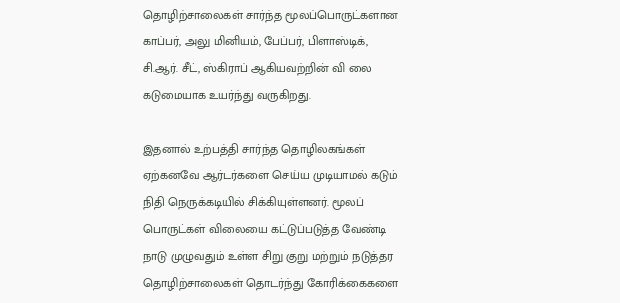தொழிற்சாலைகள் சார்ந்த மூலப்பொருட்களான காப்பர், அலு மினியம், பேப்பர், பிளாஸ்டிக், சி.ஆர். சீட், ஸ்கிராப் ஆகியவற்றின் வி லை கடுமையாக உயர்ந்து வருகிறது.

இதனால் உற்பத்தி சார்ந்த தொழிலகங்கள் ஏற்கனவே ஆர்டர்களை செய்ய முடியாமல் கடும் நிதி நெருக்கடியில் சிக்கியுள்ளனர். மூலப் பொருட்கள் விலையை கட்டுப்படுத்த வேண்டி நாடு முழுவதும் உள்ள சிறு குறு மற்றும் நடுத்தர தொழிற்சாலைகள் தொடர்ந்து கோரிக்கைகளை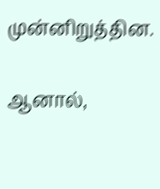முன்னிறுத்தின.

ஆனால்,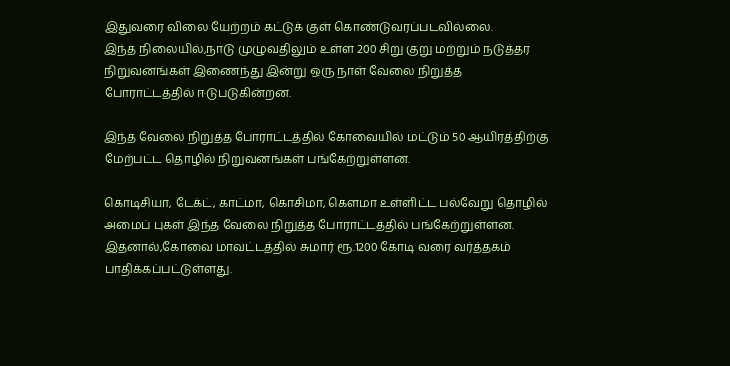இதுவரை விலை யேற்றம் கட்டுக் குள் கொண்டுவரப்படவில்லை.
இந்த நிலையில்,நாடு முழுவதிலும் உள்ள 200 சிறு குறு மற்றும் நடுத்தர நிறுவனங்கள் இணைந்து இன்று ஒரு நாள் வேலை நிறுத்த போராட்டத்தில் ஈடுபடுகின்றன.

இந்த வேலை நிறுத்த போராட்டத்தில் கோவையில் மட்டும் 50 ஆயிரத்திற்கு மேற்பட்ட தொழில் நிறுவனங்கள் பங்கேற்றுள்ளன.

கொடிசியா, டேக்ட், காட்மா, கொசிமா, கௌமா உள்ளிட்ட பல்வேறு தொழில் அமைப் புகள் இந்த வேலை நிறுத்த போராட்டத்தில் பங்கேற்றுள்ளன. இதனால்,கோவை மாவட்டத்தில் சுமார் ரூ.1200 கோடி வரை வர்த்தகம் பாதிக்கப்பட்டுள்ளது.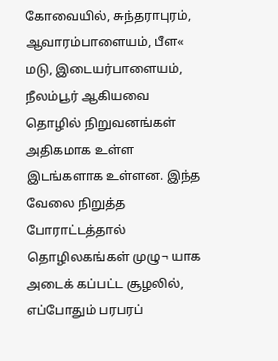கோவையில், சுந்தராபுரம், ஆவாரம்பாளையம், பீள« மடு, இடையர்பாளையம், நீலம்பூர் ஆகியவை தொழில் நிறுவனங்கள் அதிகமாக உள்ள இடங்களாக உள்ளன. இந்த வேலை நிறுத்த போராட்டத்தால் தொழிலகங்கள் முழு¬ யாக அடைக் கப்பட்ட சூழலில், எப்போதும் பரபரப்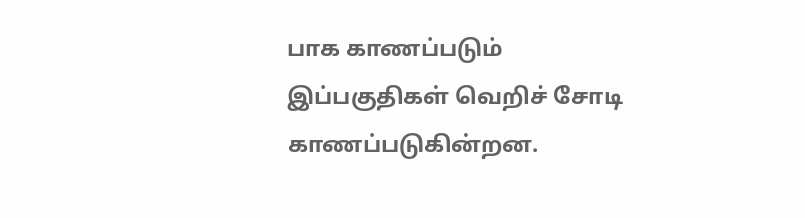பாக காணப்படும் இப்பகுதிகள் வெறிச் சோடி காணப்படுகின்றன.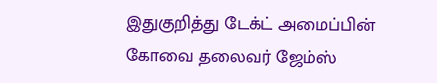இதுகுறித்து டேக்ட் அமைப்பின் கோவை தலைவர் ஜேம்ஸ்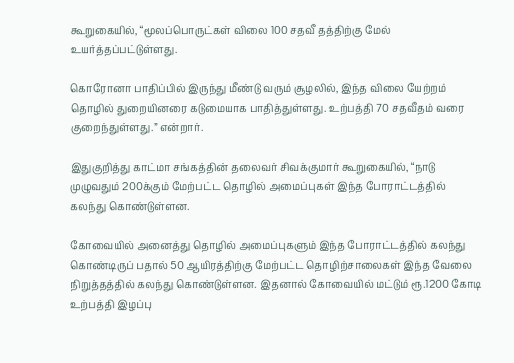கூறுகையில், “மூலப்பொருட்கள் விலை 100 சதவீ தத்திற்கு மேல் உயர்த்தப்பட்டுள்ளது.

கொரோனா பாதிப்பில் இருந்து மீண்டு வரும் சூழலில், இந்த விலை யேற்றம் தொழில் துறையினரை கடுமையாக பாதித்துள்ளது. உற்பத்தி 70 சதவீதம் வரை குறைந்துள்ளது.” என்றார்.

இதுகுறித்து காட்மா சங்கத்தின் தலைவர் சிவக்குமார் கூறுகையில், “நாடு முழுவதும் 200க்கும் மேற்பட்ட தொழில் அமைப்புகள் இந்த போராட்டத்தில் கலந்து கொண்டுள்ளன.

கோவையில் அனைத்து தொழில் அமைப்புகளும் இந்த போராட்டத்தில் கலந்து கொண்டிருப் பதால் 50 ஆயிரத்திற்கு மேற்பட்ட தொழிற்சாலைகள் இந்த வேலை நிறுத்தத்தில் கலந்து கொண்டுள்ளன. இதனால் கோவையில் மட்டும் ரூ.1200 கோடி உற்பத்தி இழப்பு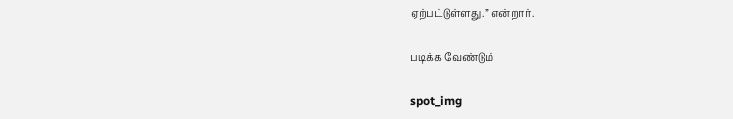ஏற்பட்டுள்ளது.” என்றார்.

படிக்க வேண்டும்

spot_img